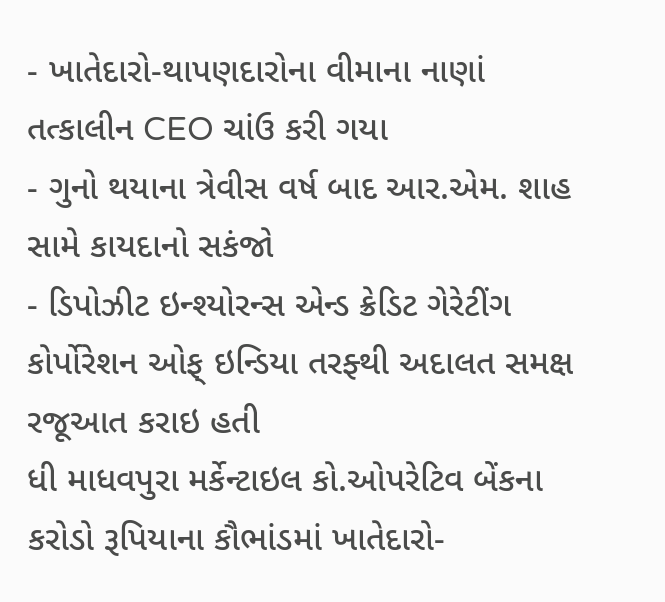- ખાતેદારો-થાપણદારોના વીમાના નાણાં તત્કાલીન CEO ચાંઉ કરી ગયા
- ગુનો થયાના ત્રેવીસ વર્ષ બાદ આર.એમ. શાહ સામે કાયદાનો સકંજો
- ડિપોઝીટ ઇન્શ્યોરન્સ એન્ડ ક્રેડિટ ગેરેટીંગ કોર્પોરેશન ઓફ્ ઇન્ડિયા તરફ્થી અદાલત સમક્ષ રજૂઆત કરાઇ હતી
ધી માધવપુરા મર્કેન્ટાઇલ કો.ઓપરેટિવ બેંકના કરોડો રૂપિયાના કૌભાંડમાં ખાતેદારો-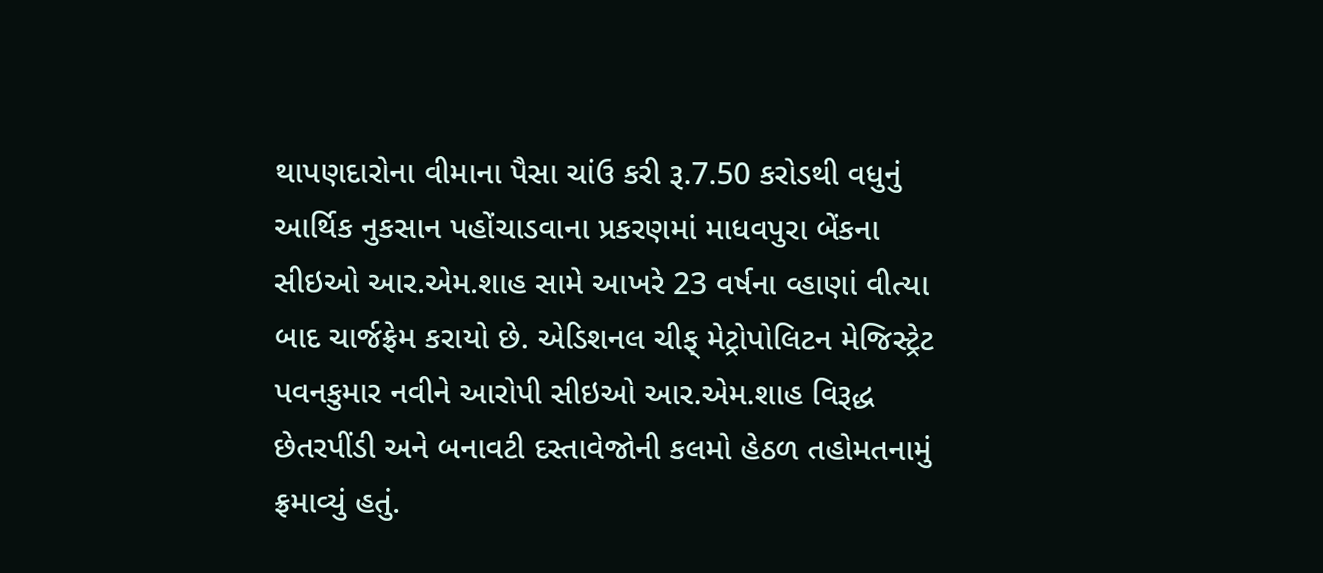થાપણદારોના વીમાના પૈસા ચાંઉ કરી રૂ.7.50 કરોડથી વધુનું આર્થિક નુકસાન પહોંચાડવાના પ્રકરણમાં માધવપુરા બેંકના સીઇઓ આર.એમ.શાહ સામે આખરે 23 વર્ષના વ્હાણાં વીત્યા બાદ ચાર્જફ્રેમ કરાયો છે. એડિશનલ ચીફ્ મેટ્રોપોલિટન મેજિસ્ટ્રેટ પવનકુમાર નવીને આરોપી સીઇઓ આર.એમ.શાહ વિરૂદ્ધ છેતરપીંડી અને બનાવટી દસ્તાવેજોની કલમો હેઠળ તહોમતનામું ફ્રમાવ્યું હતું.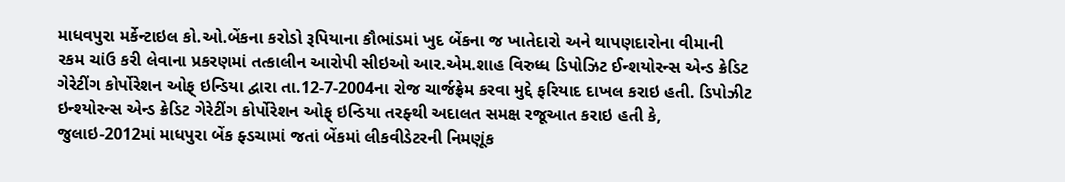માધવપુરા મર્કેન્ટાઇલ કો.ઓ.બેંકના કરોડો રૂપિયાના કૌભાંડમાં ખુદ બેંકના જ ખાતેદારો અને થાપણદારોના વીમાની રકમ ચાંઉ કરી લેવાના પ્રકરણમાં તત્કાલીન આરોપી સીઇઓ આર.એમ.શાહ વિરુધ્ધ ડિપોઝિટ ઈન્શયોરન્સ એન્ડ ક્રેડિટ ગેરેટીંગ કોર્પોરેશન ઓફ્ ઇન્ડિયા દ્વારા તા.12-7-2004ના રોજ ચાર્જફ્રેમ કરવા મુદ્દે ફરિયાદ દાખલ કરાઇ હતી. ડિપોઝીટ ઇન્શ્યોરન્સ એન્ડ ક્રેડિટ ગેરેટીંગ કોર્પોરેશન ઓફ્ ઇન્ડિયા તરફ્થી અદાલત સમક્ષ રજૂઆત કરાઇ હતી કે, જુલાઇ-2012માં માધપુરા બેંક ફ્ડચામાં જતાં બેંકમાં લીકવીડેટરની નિમણૂંક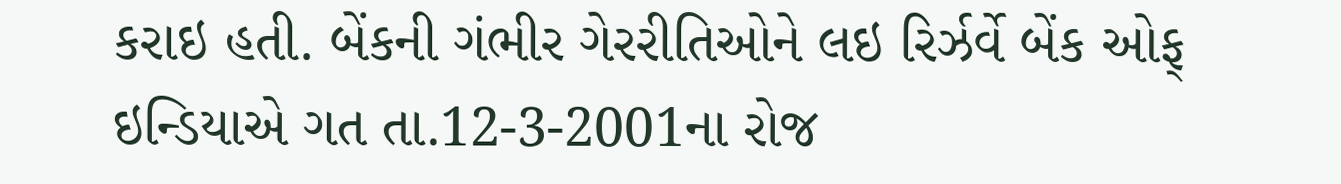કરાઇ હતી. બેંકની ગંભીર ગેરરીતિઓને લઇ રિર્ઝર્વે બેંક ઓફ્ ઇન્ડિયાએ ગત તા.12-3-2001ના રોજ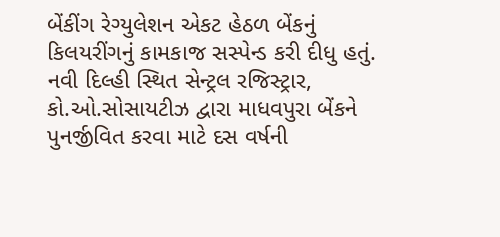બેંકીંગ રેગ્યુલેશન એકટ હેઠળ બેંકનું કિલયરીંગનું કામકાજ સસ્પેન્ડ કરી દીધુ હતું. નવી દિલ્હી સ્થિત સેન્ટ્રલ રજિસ્ટ્રાર, કો.ઓ.સોસાયટીઝ દ્વારા માધવપુરા બેંકને પુનર્જીવિત કરવા માટે દસ વર્ષની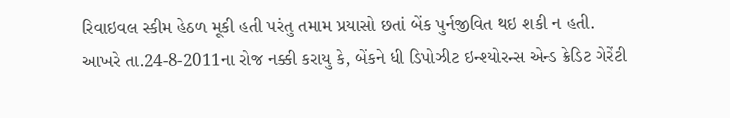રિવાઇવલ સ્કીમ હેઠળ મૂકી હતી પરંતુ તમામ પ્રયાસો છતાં બેંક પુર્નજીવિત થઇ શકી ન હતી. આખરે તા.24-8-2011ના રોજ નક્કી કરાયુ કે, બેંકને ધી ડિપોઝીટ ઇન્શ્યોરન્સ એન્ડ ક્રેડિટ ગેરેંટી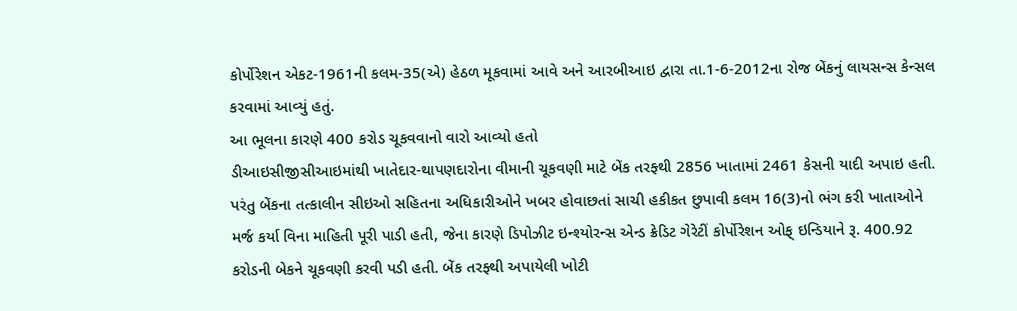કોર્પોરેશન એકટ-1961ની કલમ-35(એ) હેઠળ મૂકવામાં આવે અને આરબીઆઇ દ્વારા તા.1-6-2012ના રોજ બેંકનું લાયસન્સ કેન્સલ કરવામાં આવ્યું હતું.
આ ભૂલના કારણે 400 કરોડ ચૂકવવાનો વારો આવ્યો હતો
ડીઆઇસીજીસીઆઇમાંથી ખાતેદાર-થાપણદારોના વીમાની ચૂકવણી માટે બેંક તરફ્થી 2856 ખાતામાં 2461 કેસની યાદી અપાઇ હતી. પરંતુ બેંકના તત્કાલીન સીઇઓ સહિતના અધિકારીઓને ખબર હોવાછતાં સાચી હકીકત છુપાવી કલમ 16(3)નો ભંગ કરી ખાતાઓને મર્જ કર્યા વિના માહિતી પૂરી પાડી હતી, જેના કારણે ડિપોઝીટ ઇન્શ્યોરન્સ એન્ડ ક્રેડિટ ગેરેટીં કોર્પોરેશન ઓફ્ ઇન્ડિયાને રૂ. 400.92 કરોડની બેકને ચૂકવણી કરવી પડી હતી. બેંક તરફ્થી અપાયેલી ખોટી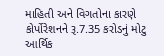માહિતી અને વિગતોના કારણે કોર્પોરેશનને રૂ.7.35 કરોડનું મોટુ આર્થિક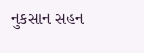નુકસાન સહન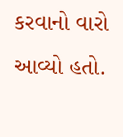કરવાનો વારો આવ્યો હતો.